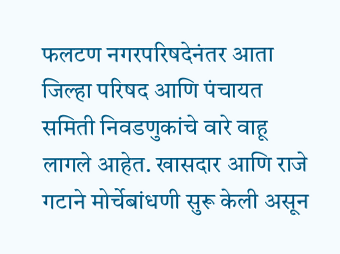फलटण नगरपरिषदेनंतर आता जिल्हा परिषद आणि पंचायत समिती निवडणुकांचे वारे वाहू लागले आहेत. खासदार आणि राजे गटाने मोर्चेबांधणी सुरू केली असून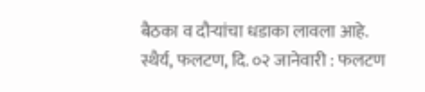बैठका व दौऱ्यांचा धडाका लावला आहे.
स्थैर्य, फलटण, दि. ०२ जानेवारी : फलटण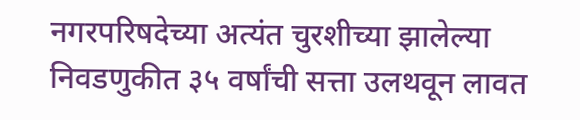नगरपरिषदेच्या अत्यंत चुरशीच्या झालेल्या निवडणुकीत ३५ वर्षांची सत्ता उलथवून लावत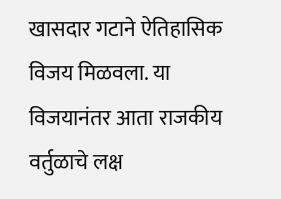खासदार गटाने ऐतिहासिक विजय मिळवला. या विजयानंतर आता राजकीय वर्तुळाचे लक्ष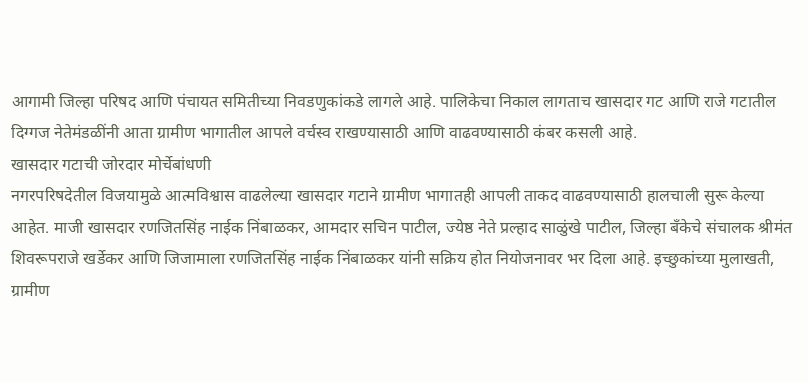आगामी जिल्हा परिषद आणि पंचायत समितीच्या निवडणुकांकडे लागले आहे. पालिकेचा निकाल लागताच खासदार गट आणि राजे गटातील दिग्गज नेतेमंडळींनी आता ग्रामीण भागातील आपले वर्चस्व राखण्यासाठी आणि वाढवण्यासाठी कंबर कसली आहे.
खासदार गटाची जोरदार मोर्चेबांधणी
नगरपरिषदेतील विजयामुळे आत्मविश्वास वाढलेल्या खासदार गटाने ग्रामीण भागातही आपली ताकद वाढवण्यासाठी हालचाली सुरू केल्या आहेत. माजी खासदार रणजितसिंह नाईक निंबाळकर, आमदार सचिन पाटील, ज्येष्ठ नेते प्रल्हाद साळुंखे पाटील, जिल्हा बँकेचे संचालक श्रीमंत शिवरूपराजे खर्डेकर आणि जिजामाला रणजितसिंह नाईक निंबाळकर यांनी सक्रिय होत नियोजनावर भर दिला आहे. इच्छुकांच्या मुलाखती, ग्रामीण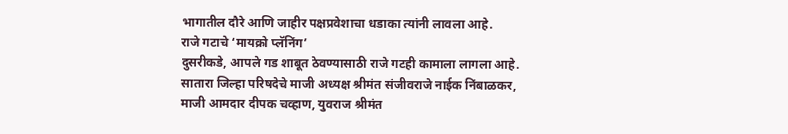भागातील दौरे आणि जाहीर पक्षप्रवेशाचा धडाका त्यांनी लावला आहे.
राजे गटाचे ‘मायक्रो प्लॅनिंग’
दुसरीकडे, आपले गड शाबूत ठेवण्यासाठी राजे गटही कामाला लागला आहे. सातारा जिल्हा परिषदेचे माजी अध्यक्ष श्रीमंत संजीवराजे नाईक निंबाळकर, माजी आमदार दीपक चव्हाण, युवराज श्रीमंत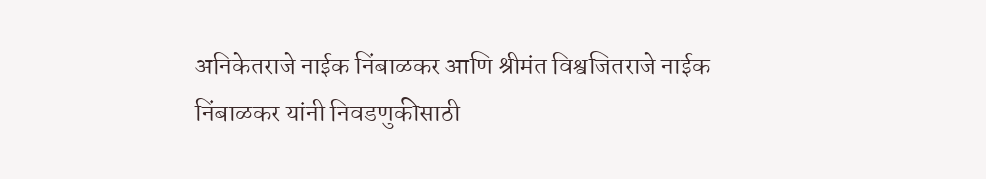अनिकेतराजे नाईक निंबाळकर आणि श्रीमंत विश्वजितराजे नाईक निंबाळकर यांनी निवडणुकीसाठी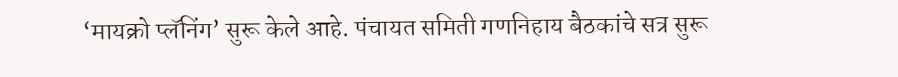‘मायक्रो प्लॅनिंग’ सुरू केले आहे. पंचायत समिती गणनिहाय बैठकांचे सत्र सुरू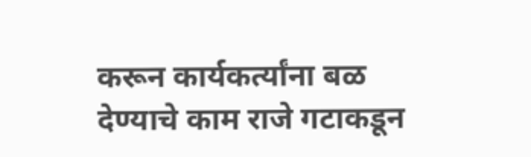करून कार्यकर्त्यांना बळ देण्याचे काम राजे गटाकडून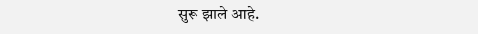सुरू झाले आहे.